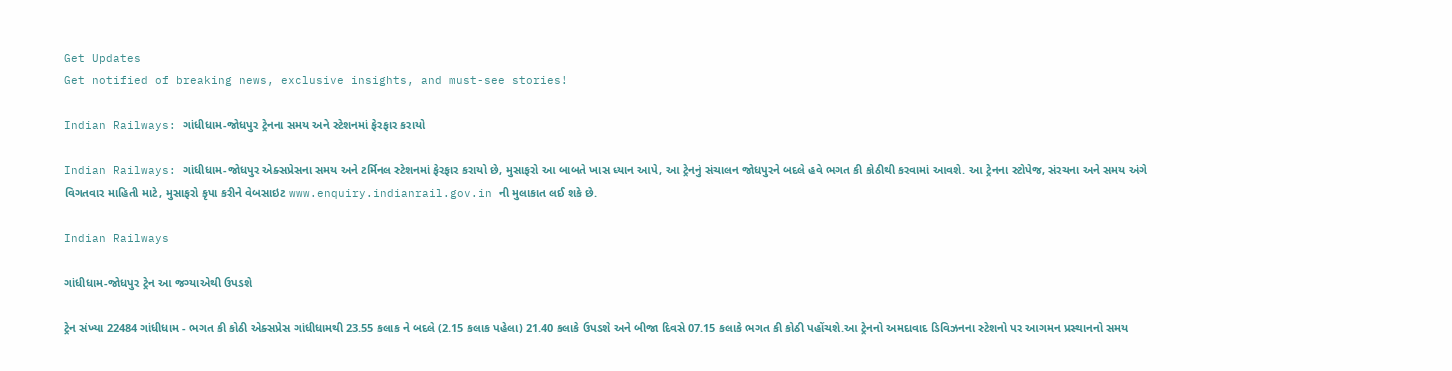Get Updates
Get notified of breaking news, exclusive insights, and must-see stories!

Indian Railways: ગાંધીધામ-જોધપુર ટ્રેનના સમય અને સ્ટેશનમાં ફેરફાર કરાયો

Indian Railways: ગાંધીધામ-જોધપુર એક્સપ્રેસના સમય અને ટર્મિનલ સ્ટેશનમાં ફેરફાર કરાયો છે, મુસાફરો આ બાબતે ખાસ ધ્યાન આપે, આ ટ્રેનનું સંચાલન જોધપુરને બદલે હવે ભગત કી કોઠીથી કરવામાં આવશે. આ ટ્રેનના સ્ટોપેજ, સંરચના અને સમય અંગે વિગતવાર માહિતી માટે, મુસાફરો કૃપા કરીને વેબસાઇટ www.enquiry.indianrail.gov.in ની મુલાકાત લઈ શકે છે.

Indian Railways

ગાંધીધામ-જોધપુર ટ્રેન આ જગ્યાએથી ઉપડશે

ટ્રેન સંખ્યા 22484 ગાંધીધામ - ભગત કી કોઠી એક્સપ્રેસ ગાંધીધામથી 23.55 કલાક ને બદલે (2.15 કલાક પહેલા) 21.40 કલાકે ઉપડશે અને બીજા દિવસે 07.15 કલાકે ભગત કી કોઠી પહોંચશે.આ ટ્રેનનો અમદાવાદ ડિવિઝનના સ્ટેશનો પર આગમન પ્રસ્થાનનો સમય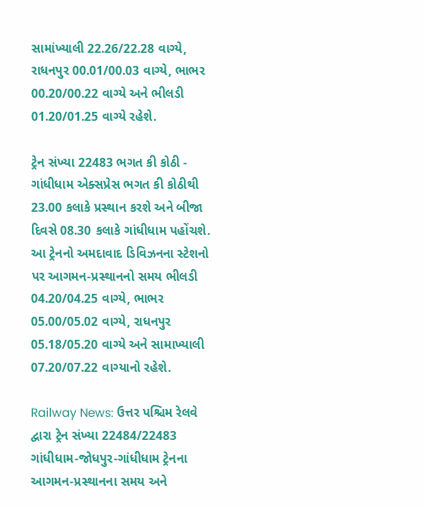સામાંખ્યાલી 22.26/22.28 વાગ્યે, રાધનપુર 00.01/00.03 વાગ્યે, ભાભર 00.20/00.22 વાગ્યે અને ભીલડી 01.20/01.25 વાગ્યે રહેશે.

ટ્રેન સંખ્યા 22483 ભગત કી કોઠી - ગાંધીધામ એક્સપ્રેસ ભગત કી કોઠીથી 23.00 કલાકે પ્રસ્થાન કરશે અને બીજા દિવસે 08.30 કલાકે ગાંધીધામ પહોંચશે. આ ટ્રેનનો અમદાવાદ ડિવિઝનના સ્ટેશનો પર આગમન-પ્રસ્થાનનો સમય ભીલડી 04.20/04.25 વાગ્યે, ભાભર 05.00/05.02 વાગ્યે, રાધનપુર 05.18/05.20 વાગ્યે અને સામાખ્યાલી 07.20/07.22 વાગ્યાનો રહેશે.

Railway News: ઉત્તર પશ્ચિમ રેલવે દ્વારા ટ્રેન સંખ્યા 22484/22483 ગાંધીધામ-જોધપુર-ગાંધીધામ ટ્રેનના આગમન-પ્રસ્થાનના સમય અને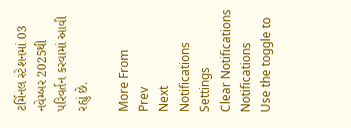ટર્મિનલ સ્ટેશનમાં 03 નવેમ્બર 2025થી પરિવર્તન કરવામાં આવી રહ્યું છે.

More From
Prev
Next
Notifications
Settings
Clear Notifications
Notifications
Use the toggle to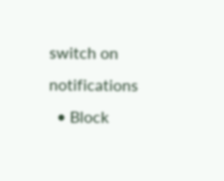switch on notifications
  • Block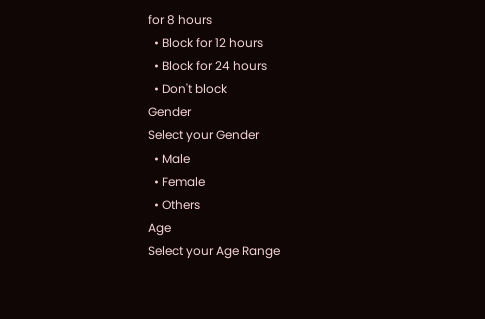for 8 hours
  • Block for 12 hours
  • Block for 24 hours
  • Don't block
Gender
Select your Gender
  • Male
  • Female
  • Others
Age
Select your Age Range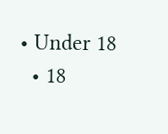• Under 18
  • 18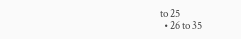to 25
  • 26 to 35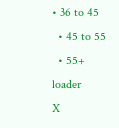• 36 to 45
  • 45 to 55
  • 55+
loader
X